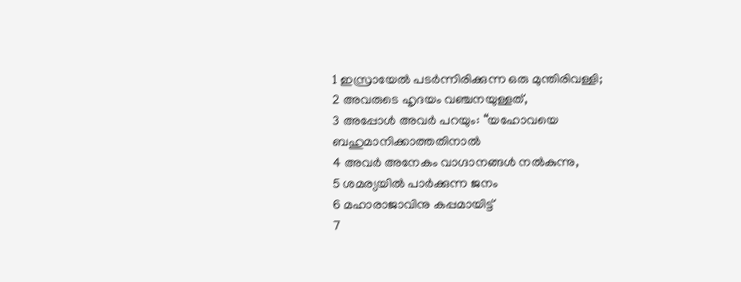1 ഇസ്രായേൽ പടർന്നിരിക്കുന്ന ഒരു മുന്തിരിവള്ളി;
2 അവരുടെ ഹൃദയം വഞ്ചനയുള്ളത്,
3 അപ്പോൾ അവർ പറയും: “യഹോവയെ ബഹുമാനിക്കാത്തതിനാൽ
4 അവർ അനേകം വാഗ്ദാനങ്ങൾ നൽകുന്നു,
5 ശമര്യയിൽ പാർക്കുന്ന ജനം
6 മഹാരാജാവിനു കപ്പമായിട്ട്
7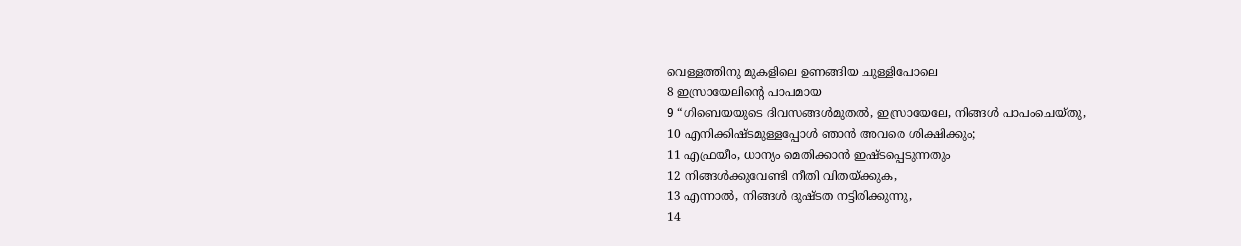വെള്ളത്തിനു മുകളിലെ ഉണങ്ങിയ ചുള്ളിപോലെ
8 ഇസ്രായേലിന്റെ പാപമായ
9 “ഗിബെയയുടെ ദിവസങ്ങൾമുതൽ, ഇസ്രായേലേ, നിങ്ങൾ പാപംചെയ്തു,
10 എനിക്കിഷ്ടമുള്ളപ്പോൾ ഞാൻ അവരെ ശിക്ഷിക്കും;
11 എഫ്രയീം, ധാന്യം മെതിക്കാൻ ഇഷ്ടപ്പെടുന്നതും
12 നിങ്ങൾക്കുവേണ്ടി നീതി വിതയ്ക്കുക,
13 എന്നാൽ, നിങ്ങൾ ദുഷ്ടത നട്ടിരിക്കുന്നു,
14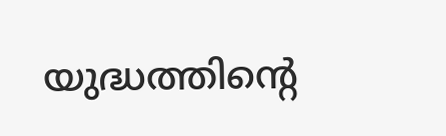യുദ്ധത്തിന്റെ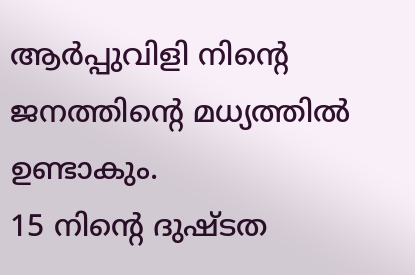ആർപ്പുവിളി നിന്റെ ജനത്തിന്റെ മധ്യത്തിൽ ഉണ്ടാകും.
15 നിന്റെ ദുഷ്ടത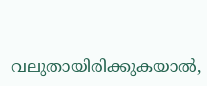വലുതായിരിക്കുകയാൽ,